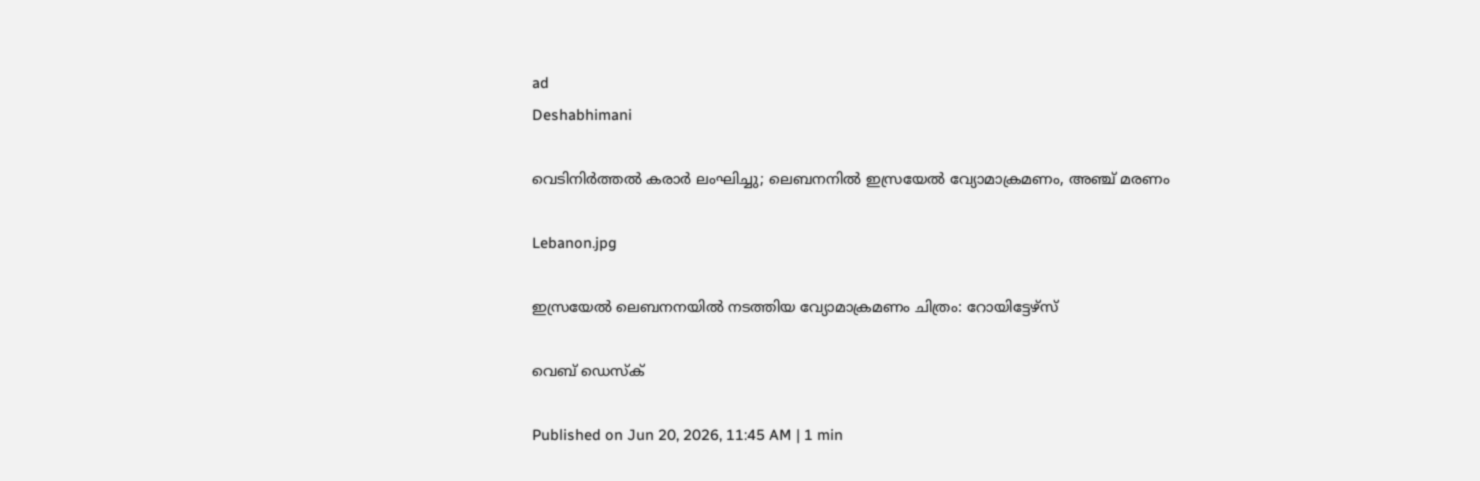ad
Deshabhimani

വെടിനിർത്തൽ കരാർ ലംഘിച്ചു; ലെബനനിൽ ഇസ്രയേൽ വ്യോമാക്രമണം, അഞ്ച് മരണം

Lebanon.jpg

ഇസ്രയേൽ ലെബനനയിൽ നടത്തിയ വ്യോമാക്രമണം ചിത്രം: റോയിട്ടേഴ്‌സ്

വെബ് ഡെസ്ക്

Published on Jun 20, 2026, 11:45 AM | 1 min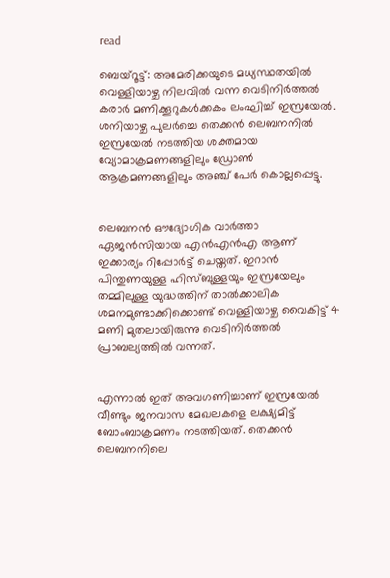read

ബെയ്റൂട്ട്: അമേരിക്കയുടെ മധ്യസ്ഥതയിൽ വെള്ളിയാഴ്ച നിലവിൽ വന്ന വെടിനിർത്തൽ കരാർ മണിക്കൂറുകൾക്കകം ലംഘിച്ച് ഇസ്രയേൽ. ശനിയാഴ്ച പുലർച്ചെ തെക്കൻ ലെബനനിൽ ഇസ്രയേൽ നടത്തിയ ശക്തമായ വ്യോമാക്രമണങ്ങളിലും ഡ്രോൺ ആക്രമണങ്ങളിലും അഞ്ച് പേർ കൊല്ലപ്പെട്ടു.


ലെബനൻ ഔദ്യോഗിക വാർത്താ ഏജൻസിയായ എൻഎൻഎ ആണ് ഇക്കാര്യം റിപ്പോർട്ട് ചെയ്തത്. ഇറാൻ പിന്തുണയുള്ള ഹിസ്ബുള്ളയും ഇസ്രയേലും തമ്മിലുള്ള യുദ്ധത്തിന് താൽക്കാലിക ശമനമുണ്ടാക്കിക്കൊണ്ട് വെള്ളിയാഴ്ച വൈകിട്ട് 4 മണി മുതലായിരുന്നു വെടിനിർത്തൽ പ്രാബല്യത്തിൽ വന്നത്.


എന്നാൽ ഇത് അവഗണിച്ചാണ് ഇസ്രയേൽ വീണ്ടും ജനവാസ മേഖലകളെ ലക്ഷ്യമിട്ട് ബോംബാക്രമണം നടത്തിയത്. തെക്കൻ ലെബനനിലെ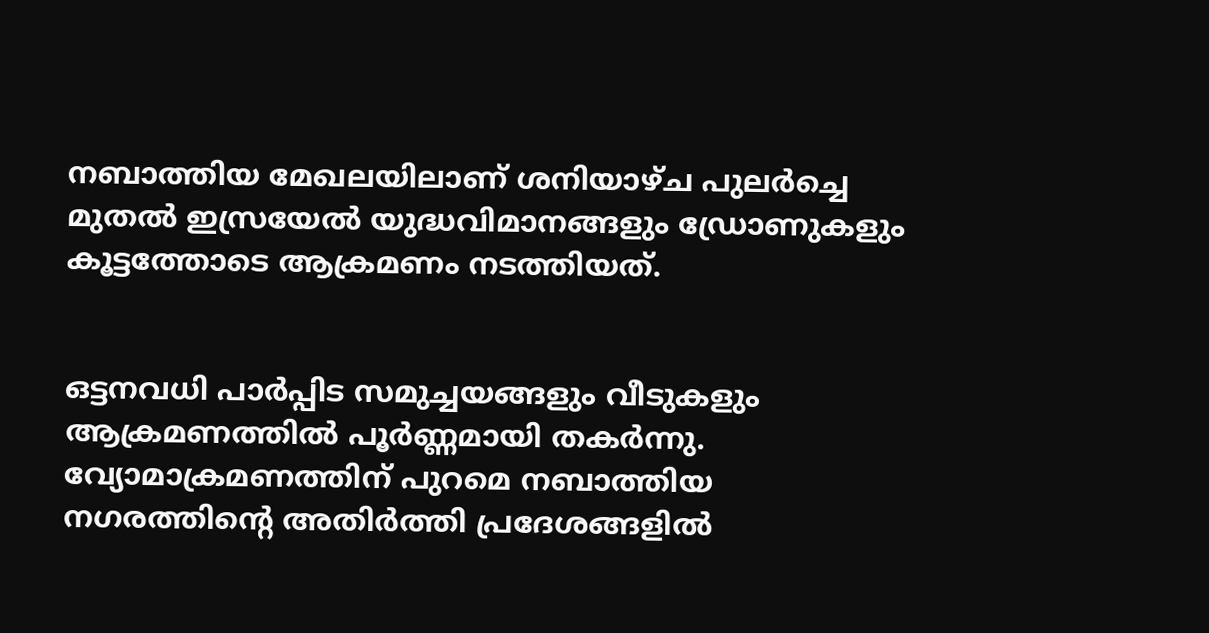നബാത്തിയ മേഖലയിലാണ് ശനിയാഴ്ച പുലർച്ചെ മുതൽ ഇസ്രയേൽ യുദ്ധവിമാനങ്ങളും ഡ്രോണുകളും കൂട്ടത്തോടെ ആക്രമണം നടത്തിയത്.


ഒട്ടനവധി പാർപ്പിട സമുച്ചയങ്ങളും വീടുകളും ആക്രമണത്തിൽ പൂർണ്ണമായി തകർന്നു. വ്യോമാക്രമണത്തിന് പുറമെ നബാത്തിയ നഗരത്തിന്റെ അതിർത്തി പ്രദേശങ്ങളിൽ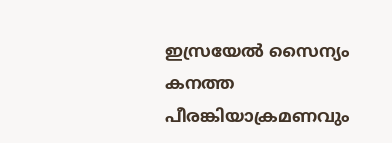ഇസ്രയേൽ സൈന്യം കനത്ത പീരങ്കിയാക്രമണവും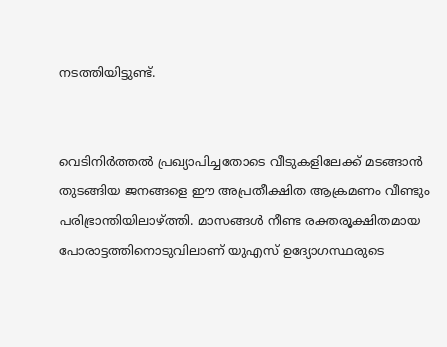നടത്തിയിട്ടുണ്ട്.


വെടിനിർത്തൽ പ്രഖ്യാപിച്ചതോടെ വീടുകളിലേക്ക് മടങ്ങാൻ തുടങ്ങിയ ജനങ്ങളെ ഈ അപ്രതീക്ഷിത ആക്രമണം വീണ്ടും പരിഭ്രാന്തിയിലാഴ്ത്തി. മാസങ്ങൾ നീണ്ട രക്തരൂക്ഷിതമായ പോരാട്ടത്തിനൊടുവിലാണ് യുഎസ് ഉദ്യോഗസ്ഥരുടെ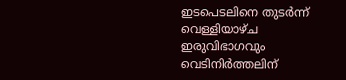ഇടപെടലിനെ തുടർന്ന് വെള്ളിയാഴ്ച ഇരുവിഭാഗവും വെടിനിർത്തലിന്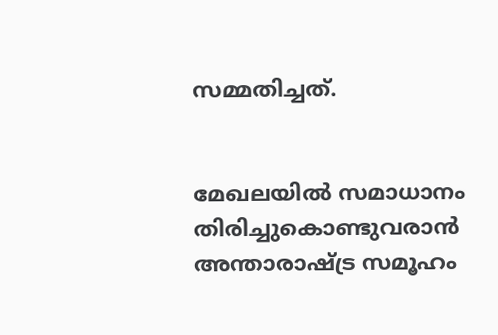സമ്മതിച്ചത്.


മേഖലയിൽ സമാധാനം തിരിച്ചുകൊണ്ടുവരാൻ അന്താരാഷ്ട്ര സമൂഹം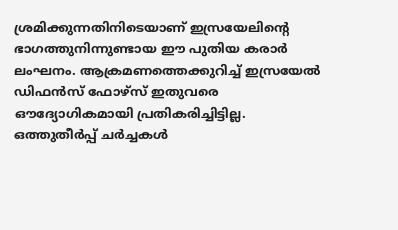ശ്രമിക്കുന്നതിനിടെയാണ് ഇസ്രയേലിന്റെ ഭാഗത്തുനിന്നുണ്ടായ ഈ പുതിയ കരാർ ലംഘനം. ആക്രമണത്തെക്കുറിച്ച് ഇസ്രയേൽ ഡിഫൻസ് ഫോഴ്സ് ഇതുവരെ ഔദ്യോഗികമായി പ്രതികരിച്ചിട്ടില്ല. ഒത്തുതീർപ്പ് ചർച്ചകൾ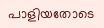പാളിയതോടെ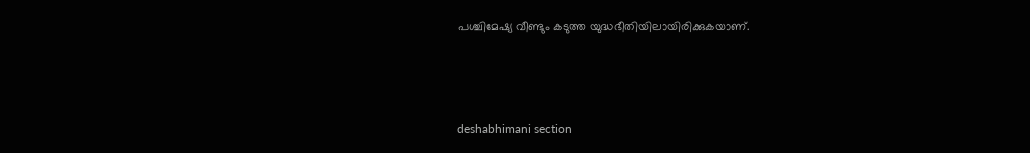പശ്ചിമേഷ്യ വീണ്ടും കടുത്ത യുദ്ധഭീതിയിലായിരിക്കുകയാണ്.



deshabhimani section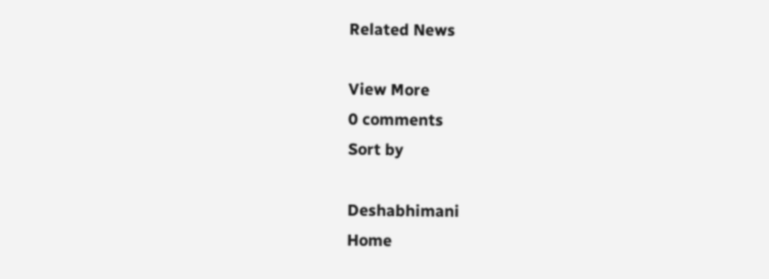Related News

View More
0 comments
Sort by

Deshabhimani
Home